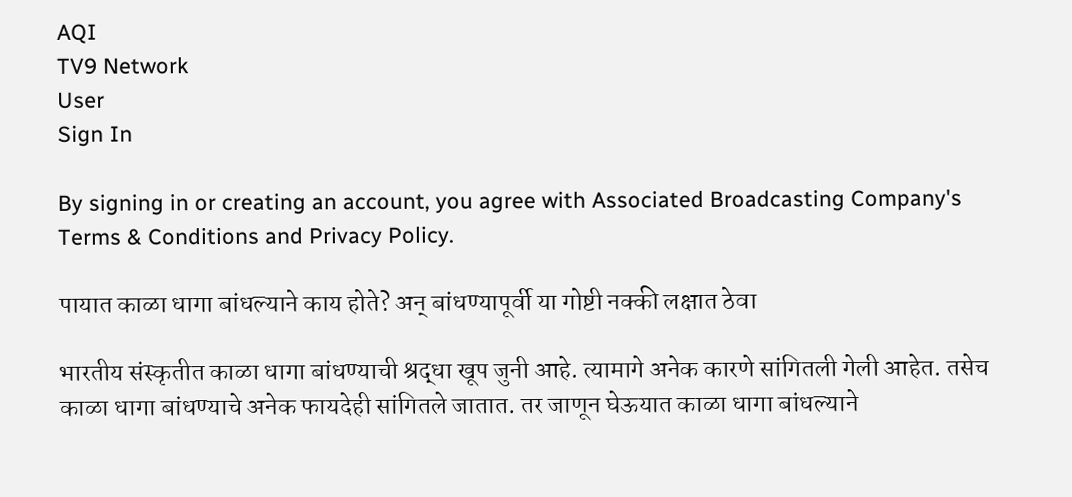AQI
TV9 Network
User
Sign In

By signing in or creating an account, you agree with Associated Broadcasting Company's Terms & Conditions and Privacy Policy.

पायात काळा धागा बांधल्याने काय होते? अन् बांधण्यापूर्वी या गोष्टी नक्की लक्षात ठेवा

भारतीय संस्कृतीत काळा धागा बांधण्याची श्रद्धा खूप जुनी आहे. त्यामागे अनेक कारणे सांगितली गेली आहेत. तसेच काळा धागा बांधण्याचे अनेक फायदेही सांगितले जातात. तर जाणून घेऊयात काळा धागा बांधल्याने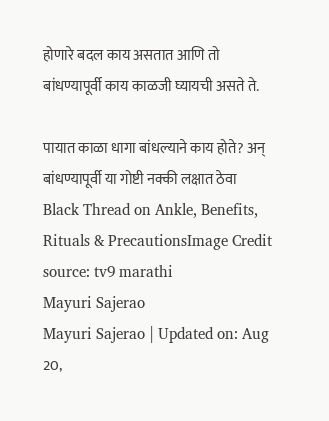होणारे बदल काय असतात आणि तो बांधण्यापूर्वी काय काळजी घ्यायची असते ते.

पायात काळा धागा बांधल्याने काय होते? अन् बांधण्यापूर्वी या गोष्टी नक्की लक्षात ठेवा
Black Thread on Ankle, Benefits, Rituals & PrecautionsImage Credit source: tv9 marathi
Mayuri Sajerao
Mayuri Sajerao | Updated on: Aug 20,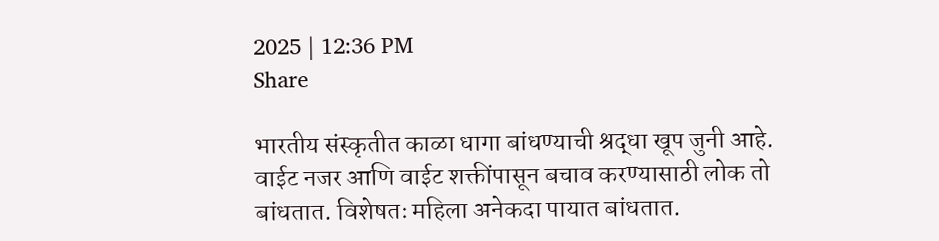2025 | 12:36 PM
Share

भारतीय संस्कृतीत काळा धागा बांधण्याची श्रद्धा खूप जुनी आहे. वाईट नजर आणि वाईट शक्तींपासून बचाव करण्यासाठी लोक तो बांधतात. विशेषतः महिला अनेकदा पायात बांधतात.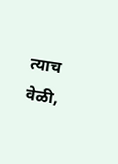त्याच वेळी,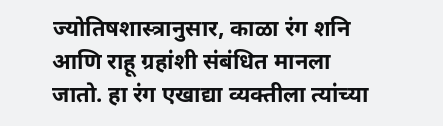ज्योतिषशास्त्रानुसार, काळा रंग शनि आणि राहू ग्रहांशी संबंधित मानला जातो. हा रंग एखाद्या व्यक्तीला त्यांच्या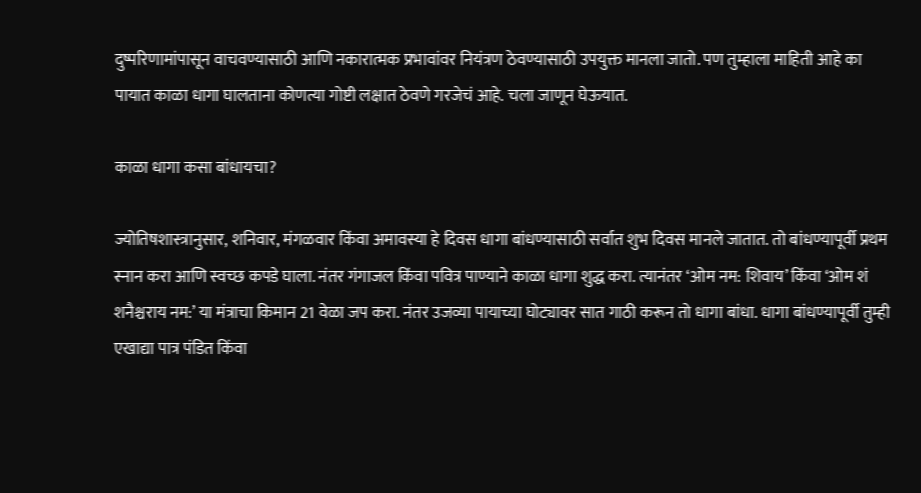दुष्परिणामांपासून वाचवण्यासाठी आणि नकारात्मक प्रभावांवर नियंत्रण ठेवण्यासाठी उपयुक्त मानला जातो. पण तुम्हाला माहिती आहे का पायात काळा धागा घालताना कोणत्या गोष्टी लक्षात ठेवणे गरजेचं आहे. चला जाणून घेऊयात.

काळा धागा कसा बांधायचा?

ज्योतिषशास्त्रानुसार, शनिवार, मंगळवार किंवा अमावस्या हे दिवस धागा बांधण्यासाठी सर्वात शुभ दिवस मानले जातात. तो बांधण्यापूर्वी प्रथम स्नान करा आणि स्वच्छ कपडे घाला. नंतर गंगाजल किंवा पवित्र पाण्याने काळा धागा शुद्ध करा. त्यानंतर ‘ओम नम: शिवाय’ किंवा ‘ओम शं शनैश्चराय नम:’ या मंत्राचा किमान 21 वेळा जप करा. नंतर उजव्या पायाच्या घोट्यावर सात गाठी करून तो धागा बांधा. धागा बांधण्यापूर्वी तुम्ही एखाद्या पात्र पंडित किंवा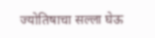ज्योतिषाचा सल्ला घेऊ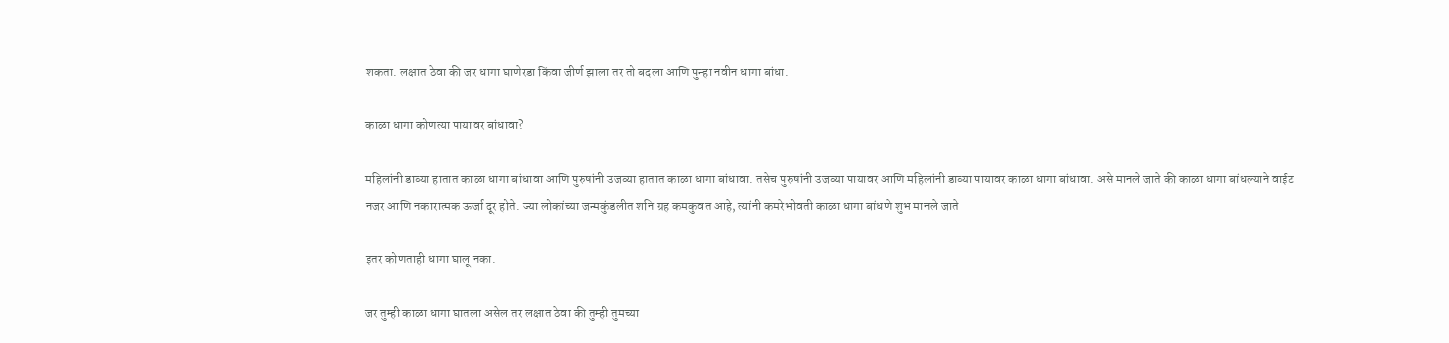शकता. लक्षात ठेवा की जर धागा घाणेरडा किंवा जीर्ण झाला तर तो बदला आणि पुन्हा नवीन धागा बांधा.

काळा धागा कोणत्या पायावर बांधावा?

महिलांनी डाव्या हातात काळा धागा बांधावा आणि पुरुषांनी उजव्या हातात काळा धागा बांधावा. तसेच पुरुषांनी उजव्या पायावर आणि महिलांनी डाव्या पायावर काळा धागा बांधावा. असे मानले जाते की काळा धागा बांधल्याने वाईट नजर आणि नकारात्मक ऊर्जा दूर होते. ज्या लोकांच्या जन्मकुंडलीत शनि ग्रह कमकुवत आहे, त्यांनी कमरेभोवती काळा धागा बांधणे शुभ मानले जाते

इतर कोणताही धागा घालू नका.

जर तुम्ही काळा धागा घातला असेल तर लक्षात ठेवा की तुम्ही तुमच्या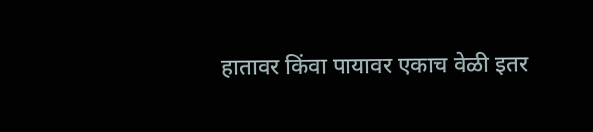हातावर किंवा पायावर एकाच वेळी इतर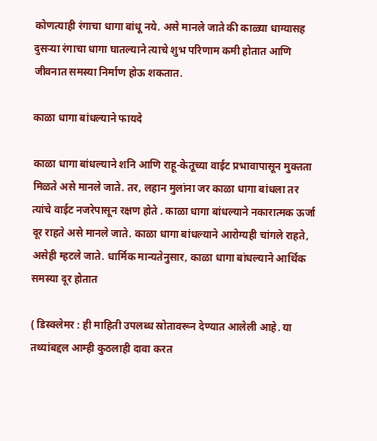कोणत्याही रंगाचा धागा बांधू नये. असे मानले जाते की काळ्या धाग्यासह दुसऱ्या रंगाचा धागा घातल्याने त्याचे शुभ परिणाम कमी होतात आणि जीवनात समस्या निर्माण होऊ शकतात.

काळा धागा बांधल्याने फायदे

काळा धागा बांधल्याने शनि आणि राहू-केतूच्या वाईट प्रभावापासून मुक्तता मिळते असे मानले जाते. तर, लहान मुलांना जर काळा धागा बांधला तर त्यांचे वाईट नजरेपासून रक्षण होते . काळा धागा बांधल्याने नकारात्मक ऊर्जा दूर राहते असे मानले जाते. काळा धागा बांधल्याने आरोग्यही चांगले राहते, असेही म्हटले जाते. धार्मिक मान्यतेनुसार, काळा धागा बांधल्याने आर्थिक समस्या दूर होतात

( डिस्क्लेमर : ही माहिती उपलब्ध स्रोतावरून देण्यात आलेली आहे. या तथ्यांबद्दल आम्ही कुठलाही दावा करत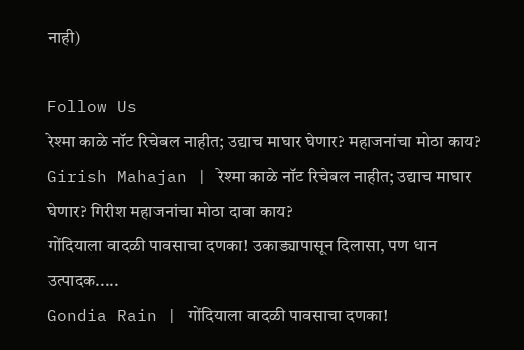नाही)

Follow Us
रेश्मा काळे नॉट रिचेबल नाहीत; उद्याच माघार घेणार? महाजनांचा मोठा काय?
Girish Mahajan | रेश्मा काळे नॉट रिचेबल नाहीत; उद्याच माघार घेणार? गिरीश महाजनांचा मोठा दावा काय?
गोंदियाला वादळी पावसाचा दणका! उकाड्यापासून दिलासा, पण धान उत्पादक.....
Gondia Rain | गोंदियाला वादळी पावसाचा दणका!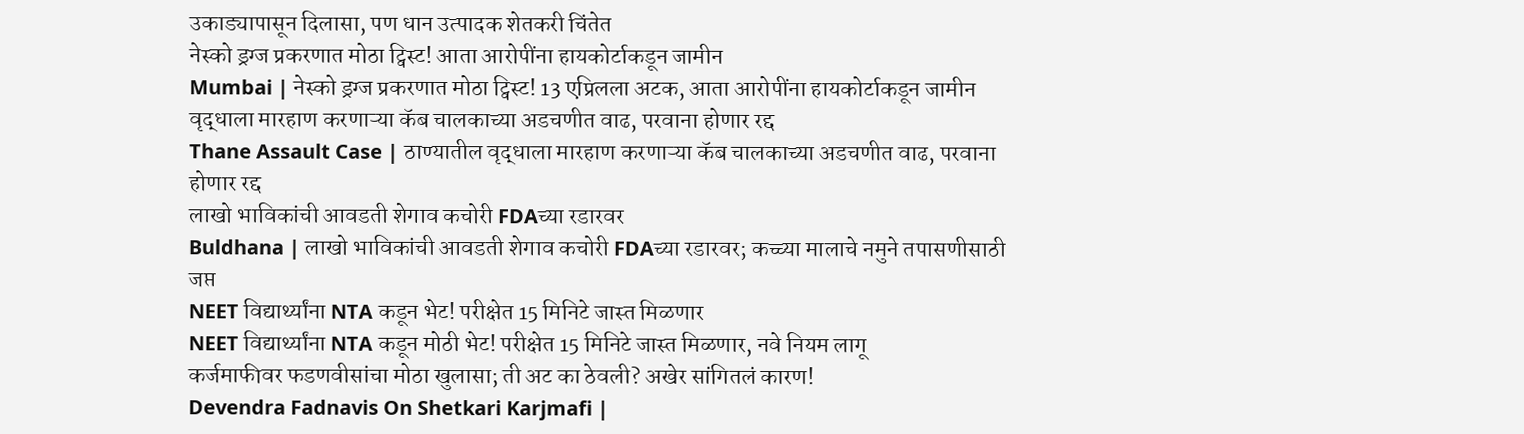उकाड्यापासून दिलासा, पण धान उत्पादक शेतकरी चिंतेत
नेस्को ड्रग्ज प्रकरणात मोठा ट्विस्ट! आता आरोपींना हायकोर्टाकडून जामीन
Mumbai | नेस्को ड्रग्ज प्रकरणात मोठा ट्विस्ट! 13 एप्रिलला अटक, आता आरोपींना हायकोर्टाकडून जामीन
वृद्धाला मारहाण करणाऱ्या कॅब चालकाच्या अडचणीत वाढ, परवाना होणार रद्द
Thane Assault Case | ठाण्यातील वृद्धाला मारहाण करणाऱ्या कॅब चालकाच्या अडचणीत वाढ, परवाना होणार रद्द
लाखो भाविकांची आवडती शेगाव कचोरी FDAच्या रडारवर
Buldhana | लाखो भाविकांची आवडती शेगाव कचोरी FDAच्या रडारवर; कच्च्या मालाचे नमुने तपासणीसाठी जप्त
NEET विद्यार्थ्यांना NTA कडून भेट! परीक्षेत 15 मिनिटे जास्त मिळणार
NEET विद्यार्थ्यांना NTA कडून मोठी भेट! परीक्षेत 15 मिनिटे जास्त मिळणार, नवे नियम लागू
कर्जमाफीवर फडणवीसांचा मोठा खुलासा; ती अट का ठेवली? अखेर सांगितलं कारण!
Devendra Fadnavis On Shetkari Karjmafi |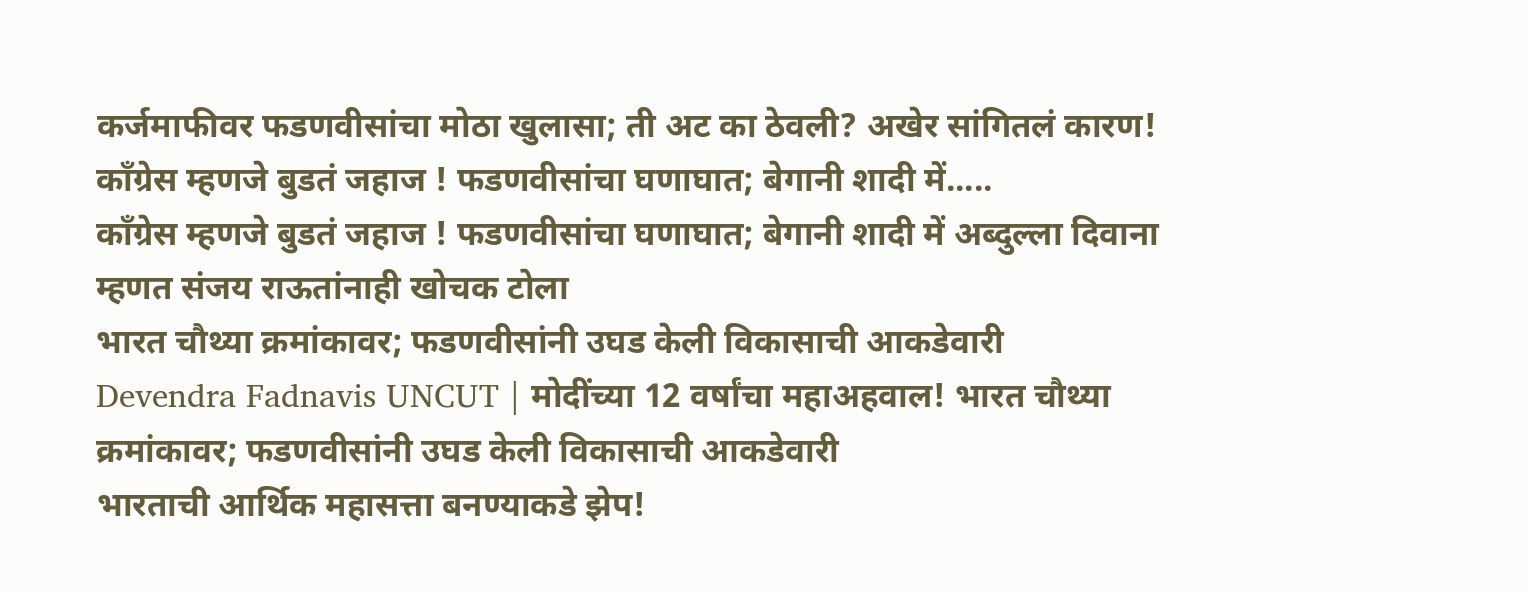कर्जमाफीवर फडणवीसांचा मोठा खुलासा; ती अट का ठेवली? अखेर सांगितलं कारण!
काँग्रेस म्हणजे बुडतं जहाज ! फडणवीसांचा घणाघात; बेगानी शादी में.....
काँग्रेस म्हणजे बुडतं जहाज ! फडणवीसांचा घणाघात; बेगानी शादी में अब्दुल्ला दिवाना म्हणत संजय राऊतांनाही खोचक टोला
भारत चौथ्या क्रमांकावर; फडणवीसांनी उघड केली विकासाची आकडेवारी
Devendra Fadnavis UNCUT | मोदींच्या 12 वर्षांचा महाअहवाल! भारत चौथ्या क्रमांकावर; फडणवीसांनी उघड केली विकासाची आकडेवारी
भारताची आर्थिक महासत्ता बनण्याकडे झेप!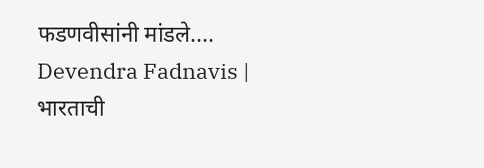फडणवीसांनी मांडले....
Devendra Fadnavis | भारताची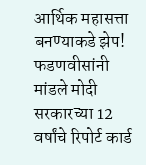आर्थिक महासत्ता बनण्याकडे झेप! फडणवीसांनी मांडले मोदी सरकारच्या 12 वर्षांचे रिपोर्ट कार्ड